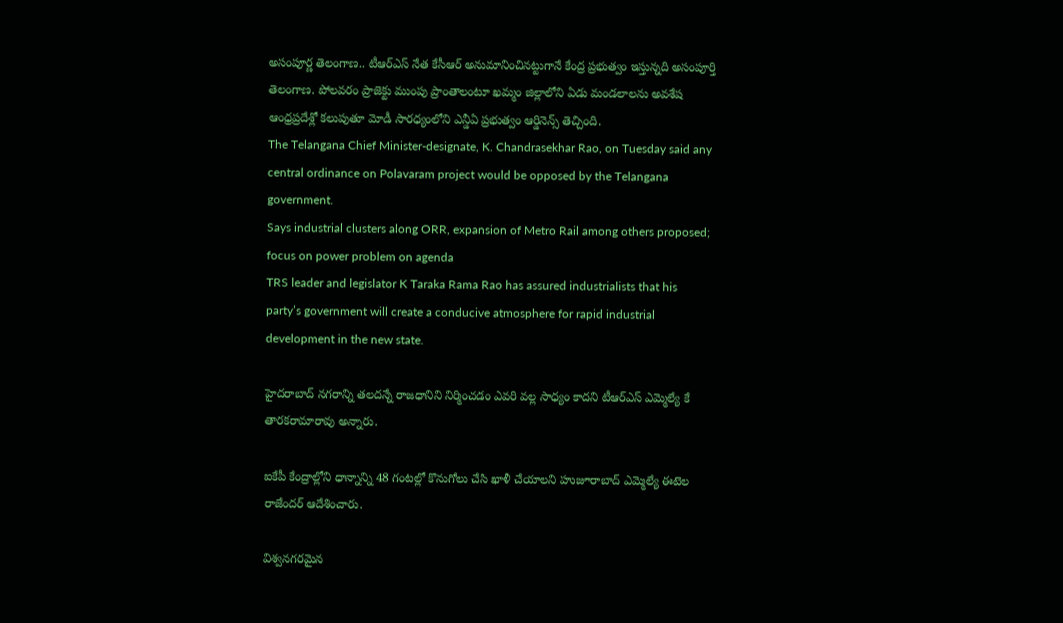అసంపూర్ణ తెలంగాణ.. టీఆర్ఎస్ నేత కేసీఆర్ అనుమానించినట్టుగానే కేంద్ర ప్రభుత్వం ఇస్తున్నది అసంపూర్తి తెలంగాణ. పోలవరం ప్రాజెక్టు ముంపు ప్రాంతాలంటూ ఖమ్మం జిల్లాలోని ఏడు మండలాలను అవశేష ఆంధ్రప్రదేశ్లో కలుపుతూ మోడీ సారధ్యంలోని ఎన్డీఏ ప్రభుత్వం ఆర్డినెన్స్ తెచ్చింది.
The Telangana Chief Minister-designate, K. Chandrasekhar Rao, on Tuesday said any central ordinance on Polavaram project would be opposed by the Telangana government.
Says industrial clusters along ORR, expansion of Metro Rail among others proposed; focus on power problem on agenda
TRS leader and legislator K Taraka Rama Rao has assured industrialists that his party’s government will create a conducive atmosphere for rapid industrial development in the new state.

హైదరాబాద్ నగరాన్ని తలదన్నే రాజధానిని నిర్మించడం ఎవరి వల్ల సాధ్యం కాదని టీఆర్ఎస్ ఎమ్మెల్యే కే తారకరామారావు అన్నారు.

ఐకేపీ కేంద్రాల్లోని ధాన్నాన్ని 48 గంటల్లో కొనుగోలు చేసి ఖాళీ చేయాలని హుజూరాబాద్ ఎమ్మెల్యే ఈటెల రాజేందర్ ఆదేశించారు.

విశ్వనగరమైన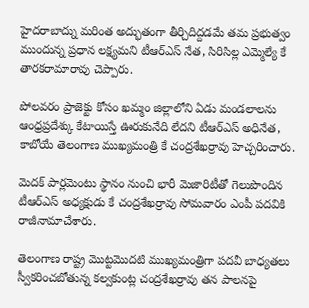హైదరాబాద్ను మరింత అద్భుతంగా తీర్చిదిద్దడమే తమ ప్రభుత్వం ముందున్న ప్రధాన లక్ష్యమని టీఆర్ఎస్ నేత, సిరిసిల్ల ఎమ్మెల్యే కే తారకరామారావు చెప్పారు.

పోలవరం ప్రాజెక్టు కోసం ఖమ్మం జిల్లాలోని ఏడు మండలాలను ఆంధ్రప్రదేశ్కు కేటాయిస్తే ఊరుకునేది లేదని టీఆర్ఎస్ అధినేత, కాబోయే తెలంగాణ ముఖ్యమంత్రి కే చంద్రశేఖర్రావు హెచ్చరించారు.

మెదక్ పార్లమెంటు స్థానం నుంచి భారీ మెజారిటీతో గెలుపొందిన టీఆర్ఎస్ అధ్యక్షుడు కే చంద్రశేఖర్రావు సోమవారం ఎంపీ పదవికి రాజీనామాచేశారు.

తెలంగాణ రాష్ట్ర మొట్టమొదటి ముఖ్యమంత్రిగా పదవీ బాధ్యతలు స్వీకరించబోతున్న కల్వకుంట్ల చంద్రశేఖర్రావు తన పాలనపై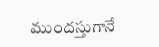ముందస్తుగానే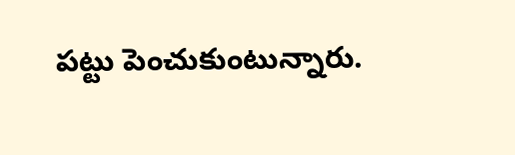పట్టు పెంచుకుంటున్నారు.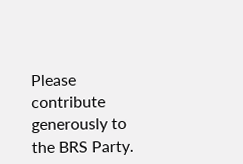Please contribute generously to the BRS Party.